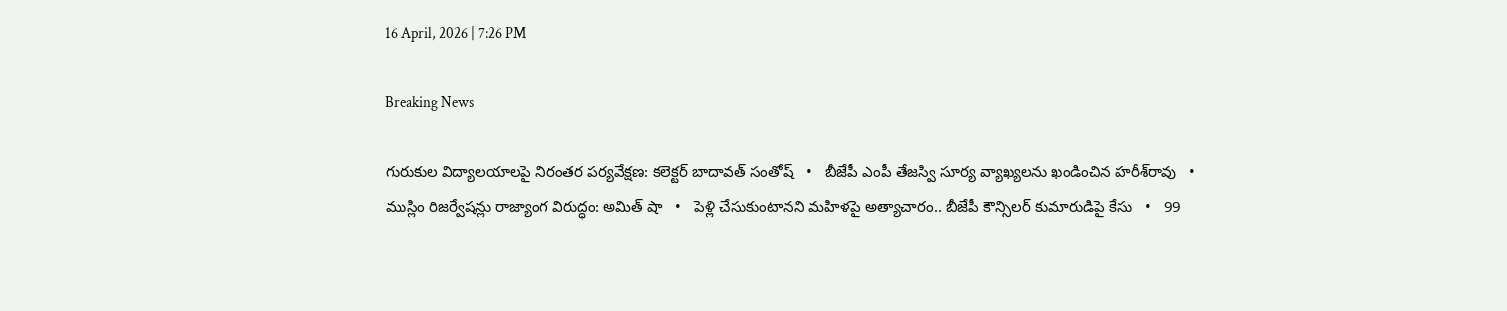16 April, 2026 | 7:26 PM

Breaking News

గురుకుల విద్యాలయాలపై నిరంతర పర్యవేక్షణ: కలెక్టర్ బాదావత్ సంతోష్   •   బీజేపీ ఎంపీ తేజస్వి సూర్య వ్యాఖ్యలను ఖండించిన హరీశ్‌రావు   •   ముస్లిం రిజర్వేషన్లు రాజ్యాంగ విరుద్ధం: అమిత్ షా   •   పెళ్లి చేసుకుంటానని మహిళపై అత్యాచారం.. బీజేపీ కౌన్సిలర్ కుమారుడిపై కేసు   •   99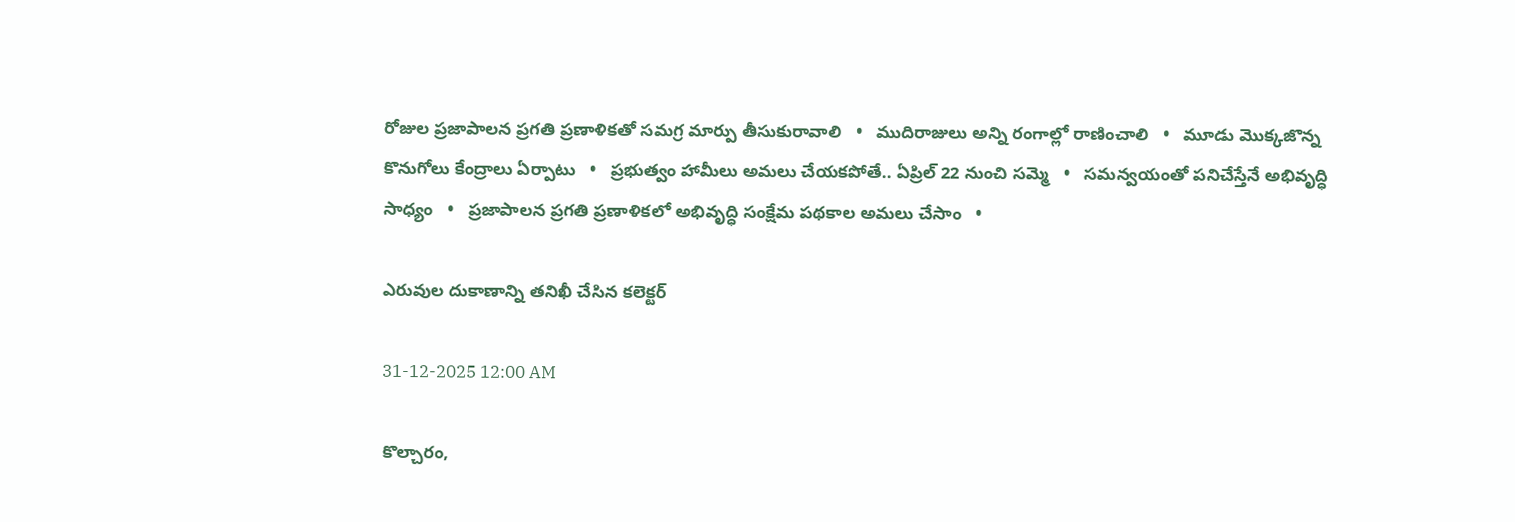రోజుల ప్రజాపాలన ప్రగతి ప్రణాళికతో సమగ్ర మార్పు తీసుకురావాలి   •   ముదిరాజులు అన్ని రంగాల్లో రాణించాలి   •   మూడు మొక్కజొన్న కొనుగోలు కేంద్రాలు ఏర్పాటు   •   ప్రభుత్వం హామీలు అమలు చేయకపోతే.. ఏప్రిల్ 22 నుంచి సమ్మె   •   సమన్వయంతో పనిచేస్తేనే అభివృద్ధి సాధ్యం   •   ప్రజాపాలన ప్రగతి ప్రణాళికలో అభివృద్ధి సంక్షేమ పథకాల అమలు చేసాం   •

ఎరువుల దుకాణాన్ని తనిఖీ చేసిన కలెక్టర్

31-12-2025 12:00 AM

కొల్చారం,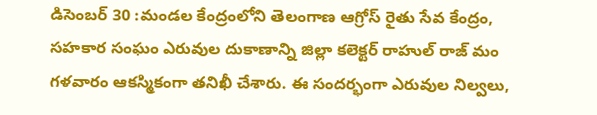డిసెంబర్ 30 :మండల కేంద్రంలోని తెలంగాణ ఆగ్రోస్ రైతు సేవ కేంద్రం, సహకార సంఘం ఎరువుల దుకాణాన్ని జిల్లా కలెక్టర్ రాహుల్ రాజ్ మం గళవారం ఆకస్మికంగా తనిఖీ చేశారు. ఈ సందర్భంగా ఎరువుల నిల్వలు,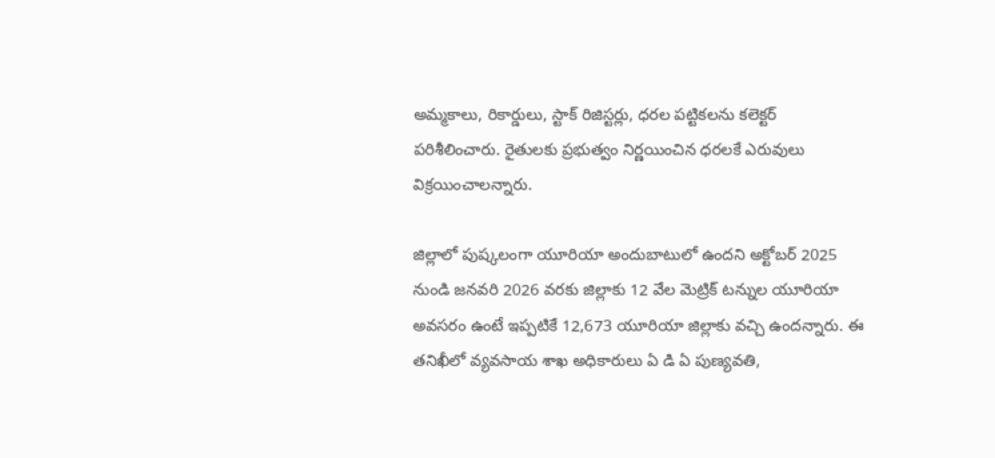అమ్మకాలు, రికార్డులు, స్టాక్ రిజిస్టర్లు, ధరల పట్టికలను కలెక్టర్ పరిశీలించారు. రైతులకు ప్రభుత్వం నిర్ణయించిన ధరలకే ఎరువులు విక్రయించాలన్నారు.

జిల్లాలో పుష్కలంగా యూరియా అందుబాటులో ఉందని అక్టోబర్ 2025 నుండి జనవరి 2026 వరకు జిల్లాకు 12 వేల మెట్రిక్ టన్నుల యూరియా అవసరం ఉంటే ఇప్పటికే 12,673 యూరియా జిల్లాకు వచ్చి ఉందన్నారు. ఈ తనిఖీలో వ్యవసాయ శాఖ అధికారులు ఏ డి ఏ పుణ్యవతి,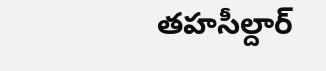తహసీల్దార్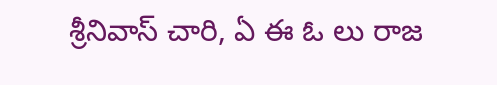శ్రీనివాస్ చారి, ఏ ఈ ఓ లు రాజ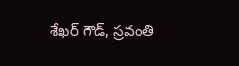శేఖర్ గౌడ్, స్రవంతి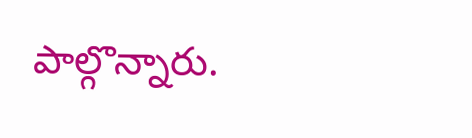పాల్గొన్నారు.